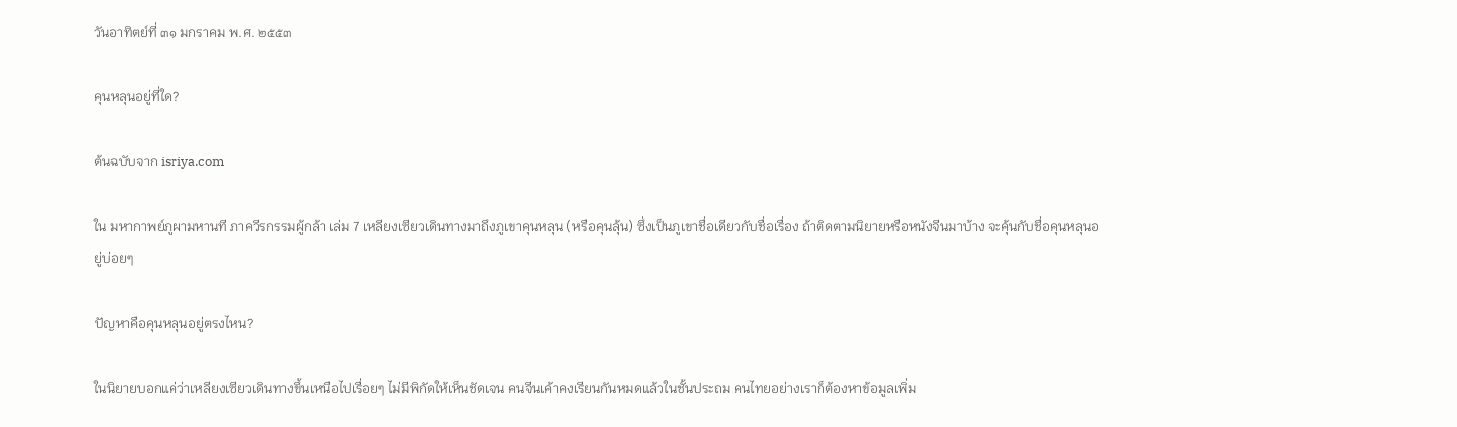วันอาทิตย์ที่ ๓๑ มกราคม พ.ศ. ๒๕๕๓

คุนหลุนอยู่ที่ใด?

ต้นฉบับจาก isriya.com

ใน มหากาพย์ภูผามหานที ภาควีรกรรมผู้กล้า เล่ม 7 เหลียงเซียวเดินทางมาถึงภูเขาคุนหลุน (หรือคุนลุ้น) ซึ่งเป็นภูเขาชื่อเดียวกับชื่อเรื่อง ถ้าติดตามนิยายหรือหนังจีนมาบ้าง จะคุ้นกับชื่อคุนหลุนอยู่บ่อยๆ

ปัญหาคือคุนหลุนอยู่ตรงไหน?

ในนิยายบอกแค่ว่าเหลียงเซียวเดินทางขึ้นเหนือไปเรื่อยๆ ไม่มีพิกัดให้เห็นชัดเจน คนจีนเค้าคงเรียนกันหมดแล้วในชั้นประถม คนไทยอย่างเราก็ต้องหาข้อมูลเพิ่ม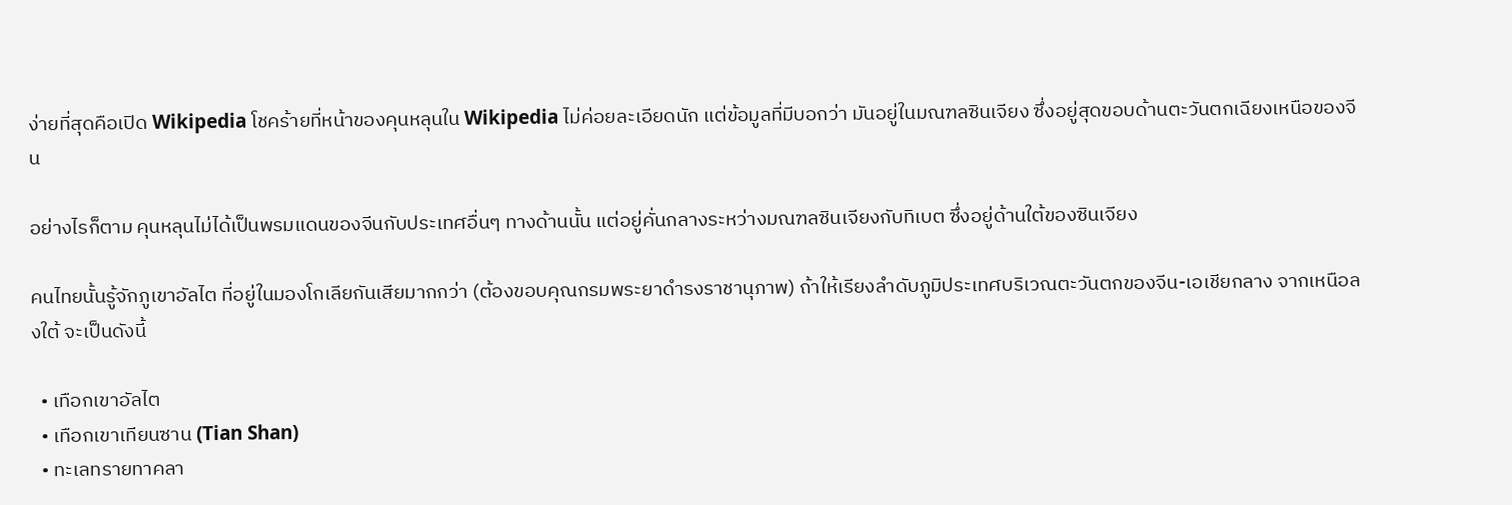ง่ายที่สุดคือเปิด Wikipedia โชคร้ายที่หน้าของคุนหลุนใน Wikipedia ไม่ค่อยละเอียดนัก แต่ข้อมูลที่มีบอกว่า มันอยู่ในมณฑลซินเจียง ซึ่งอยู่สุดขอบด้านตะวันตกเฉียงเหนือของจีน

อย่างไรก็ตาม คุนหลุนไม่ได้เป็นพรมแดนของจีนกับประเทศอื่นๆ ทางด้านนั้น แต่อยู่คั่นกลางระหว่างมณฑลซินเจียงกับทิเบต ซึ่งอยู่ด้านใต้ของซินเจียง

คนไทยนั้นรู้จักภูเขาอัลไต ที่อยู่ในมองโกเลียกันเสียมากกว่า (ต้องขอบคุณกรมพระยาดำรงราชานุภาพ) ถ้าให้เรียงลำดับภูมิประเทศบริเวณตะวันตกของจีน-เอเชียกลาง จากเหนือลงใต้ จะเป็นดังนี้

  • เทือกเขาอัลไต
  • เทือกเขาเทียนซาน (Tian Shan)
  • ทะเลทรายทาคลา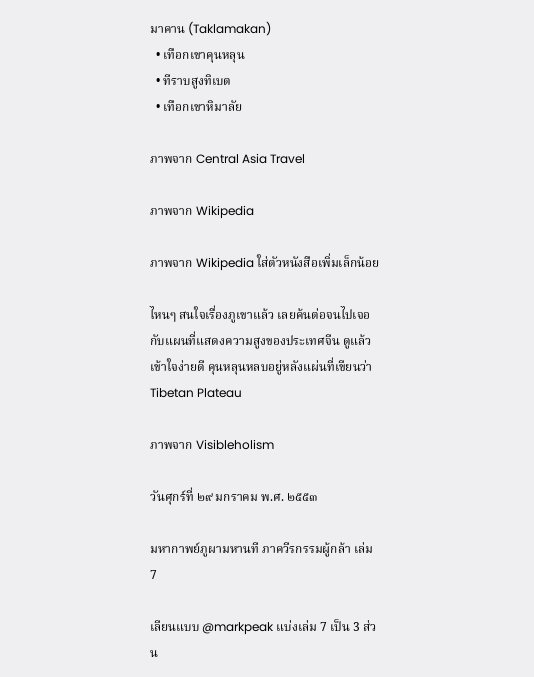มาคาน (Taklamakan)
  • เทือกเขาคุนหลุน
  • ทีราบสูงทิเบต
  • เทือกเขาหิมาลัย

ภาพจาก Central Asia Travel

ภาพจาก Wikipedia

ภาพจาก Wikipedia ใส่ตัวหนังสือเพิ่มเล็กน้อย

ไหนๆ สนใจเรื่องภูเขาแล้ว เลยค้นต่อจนไปเจอกับแผนที่แสดงความสูงของประเทศจีน ดูแล้วเข้าใจง่ายดี คุนหลุนหลบอยู่หลังแผ่นที่เขียนว่า Tibetan Plateau

ภาพจาก Visibleholism

วันศุกร์ที่ ๒๙ มกราคม พ.ศ. ๒๕๕๓

มหากาพย์ภูผามหานที ภาควีรกรรมผู้กล้า เล่ม 7

เลียนแบบ @markpeak แบ่งเล่ม 7 เป็น 3 ส่วน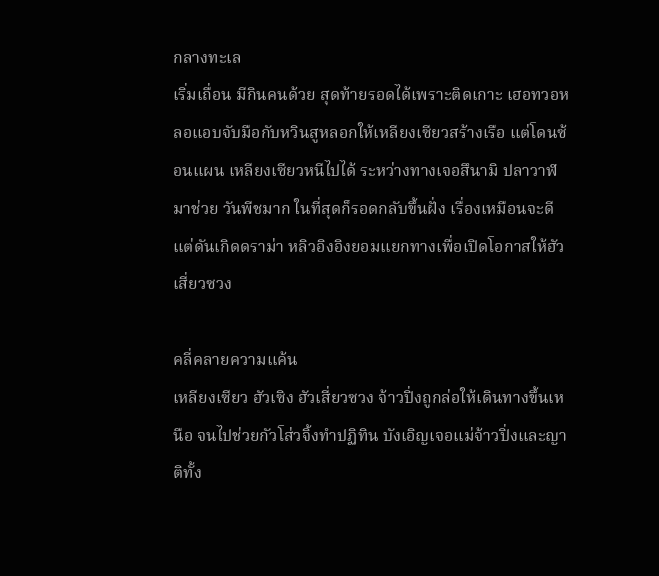กลางทะเล
เริ่มเถื่อน มีกินคนด้วย สุดท้ายรอดได้เพราะติดเกาะ เฮอทวอหลอแอบจับมือกับหวินสูหลอกให้เหลียงเซียวสร้างเรือ แต่โดนซ้อนแผน เหลียงเซียวหนีไปได้ ระหว่างทางเจอสึนามิ ปลาวาฬมาช่วย วันพีชมาก ในที่สุดก็รอดกลับขึ้นฝั่ง เรื่องเหมือนจะดี แต่ดันเกิดดราม่า หลิวอิงอิงยอมแยกทางเพื่อเปิดโอกาสให้ฮัวเสี่ยวซวง

คลี่คลายความแค้น
เหลียงเซียว ฮัวเซิง ฮัวเสี่ยวซวง จ้าวปิ่งถูกล่อให้เดินทางขึ้นเหนือ จนไปช่วยกัวโส่วจิ้งทำปฏิทิน บังเอิญเจอแม่จ้าวปิ่งและญาติทั้ง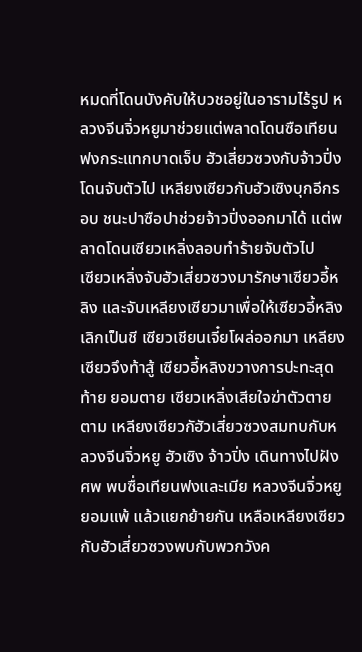หมดที่โดนบังคับให้บวชอยู่ในอารามไร้รูป หลวงจีนจิ่วหยูมาช่วยแต่พลาดโดนซือเทียนฟงกระแทกบาดเจ็บ ฮัวเสี่ยวซวงกับจ้าวปิ่งโดนจับตัวไป เหลียงเซียวกับฮัวเซิงบุกอีกรอบ ชนะปาซือปาช่วยจ้าวปิ่งออกมาได้ แต่พลาดโดนเซียวเหลิ่งลอบทำร้ายจับตัวไป
เซียวเหลิ่งจับฮัวเสี่ยวซวงมารักษาเซียวอี้หลิง และจับเหลียงเซียวมาเพื่อให้เซียวอี้หลิงเลิกเป็นชี เซียวเชียนเจี๋ยโผล่ออกมา เหลียงเซียวจึงท้าสู้ เซียวอี้หลิงขวางการปะทะสุดท้าย ยอมตาย เซียวเหลิ่งเสียใจฆ่าตัวตายตาม เหลียงเซียวกัฮัวเสี่ยวซวงสมทบกับหลวงจีนจิ่วหยู ฮัวเซิง จ้าวปิ่ง เดินทางไปฝังศพ พบซื่อเทียนฟงและเมีย หลวงจีนจิ่วหยูยอมแพ้ แล้วแยกย้ายกัน เหลือเหลียงเซียวกับฮัวเสี่ยวซวงพบกับพวกวังค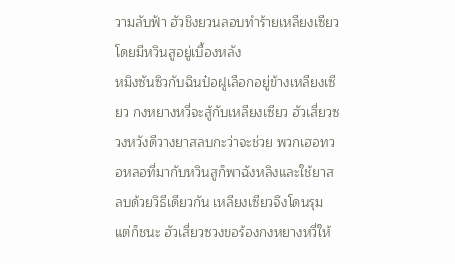วามลับฟ้า ฮัวชิงยวนลอบทำร้ายเหลียงเซียวโดยมีหวินสูอยู่เบื้องหลัง
หมิงซันซิวกับฉินป๋อฝูเลือกอยู่ข้างเหลียงเซียว กงหยางหวี่จะสู้กับเหลียงเซียว ฮัวเสี่ยวซวงหวังดีวางยาสลบกะว่าจะช่วย พวกเฮอทวอหลอที่มากับหวินสูก็พาฉังหลิงและใช้ยาสลบด้วยวิธีเดียวกัน เหลียงเซียวจึงโดนรุม แต่ก็ชนะ ฮัวเสี่ยวซวงขอร้องกงหยางหวี่ให้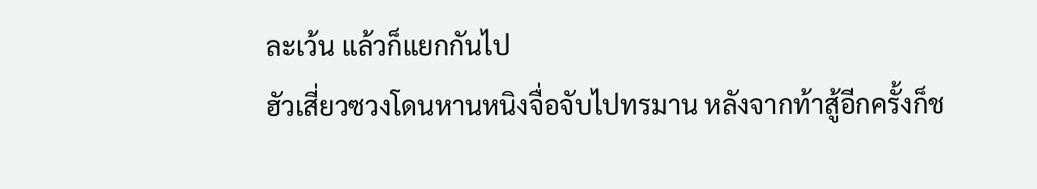ละเว้น แล้วก็แยกกันไป
ฮัวเสี่ยวซวงโดนหานหนิงจื่อจับไปทรมาน หลังจากท้าสู้อีกครั้งก็ช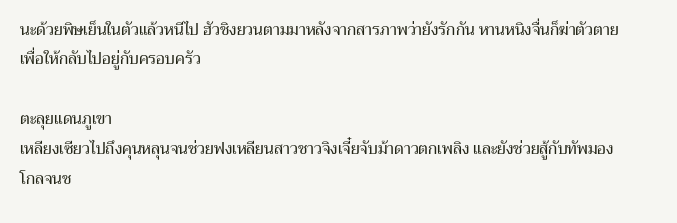นะด้วยพิษเย็นในตัวแล้วหนีไป ฮัวชิงยวนตามมาหลังจากสารภาพว่ายังรักกัน หานหนิงจื่นก็ฆ่าตัวตายเพื่อให้กลับไปอยู่กับครอบครัว

ตะลุยแดนภูเขา
เหลียงเซียวไปถึงคุนหลุนจนช่วยฟงเหลียนสาวชาวจิงเจี๋ยจับม้าดาวตกเพลิง และยังช่วยสู้กับทัพมองโกลจนช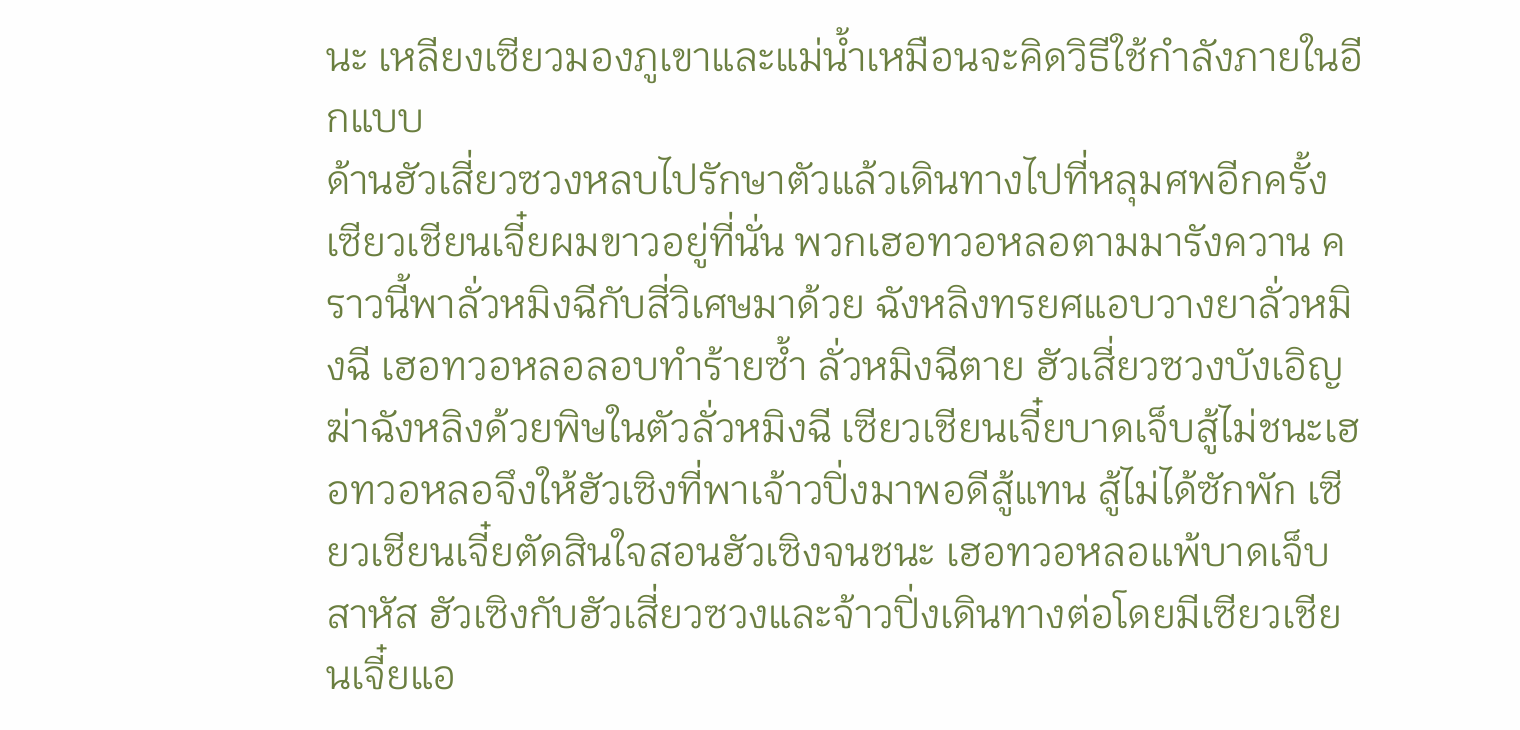นะ เหลียงเซียวมองภูเขาและแม่น้ำเหมือนจะคิดวิธีใช้กำลังภายในอีกแบบ
ด้านฮัวเสี่ยวซวงหลบไปรักษาตัวแล้วเดินทางไปที่หลุมศพอีกครั้ง เซียวเชียนเจี๋ยผมขาวอยู่ที่นั่น พวกเฮอทวอหลอตามมารังควาน คราวนี้พาลั่วหมิงฉีกับสี่วิเศษมาด้วย ฉังหลิงทรยศแอบวางยาลั่วหมิงฉี เฮอทวอหลอลอบทำร้ายซ้ำ ลั่วหมิงฉีตาย ฮัวเสี่ยวซวงบังเอิญฆ่าฉังหลิงด้วยพิษในตัวลั่วหมิงฉี เซียวเชียนเจี๋ยบาดเจ็บสู้ไม่ชนะเฮอทวอหลอจึงให้ฮัวเซิงที่พาเจ้าวปิ่งมาพอดีสู้แทน สู้ไม่ได้ซักพัก เซียวเชียนเจี๋ยตัดสินใจสอนฮัวเซิงจนชนะ เฮอทวอหลอแพ้บาดเจ็บสาหัส ฮัวเซิงกับฮัวเสี่ยวซวงและจ้าวปิ่งเดินทางต่อโดยมีเซียวเชียนเจี๋ยแอ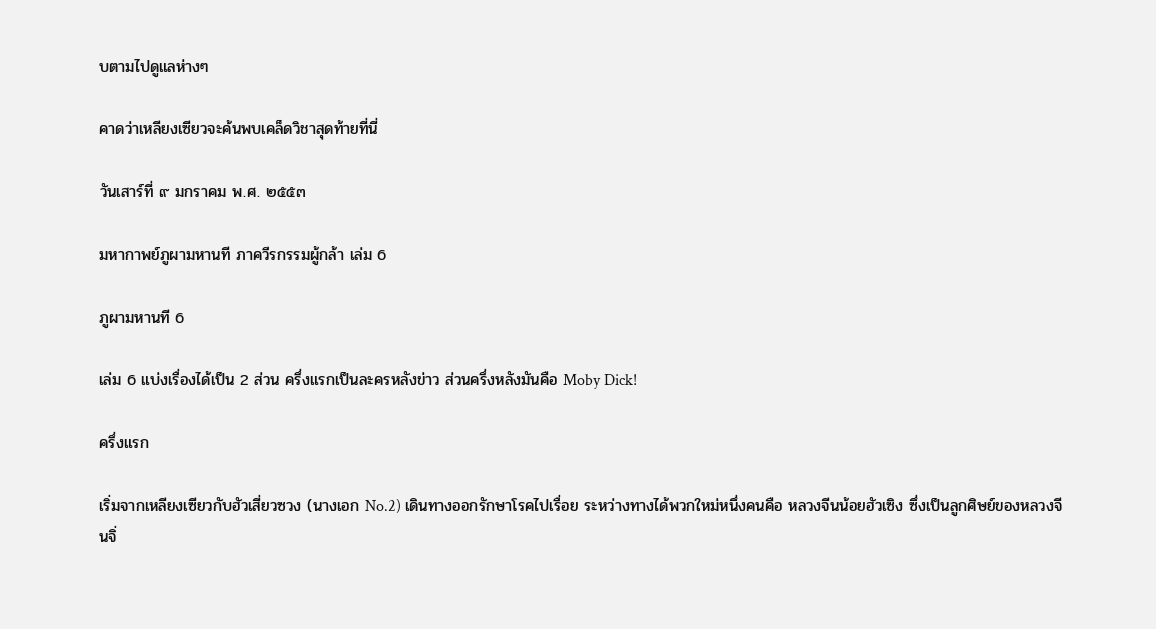บตามไปดูแลห่างๆ

คาดว่าเหลียงเซียวจะค้นพบเคล็ดวิชาสุดท้ายที่นี่

วันเสาร์ที่ ๙ มกราคม พ.ศ. ๒๕๕๓

มหากาพย์ภูผามหานที ภาควีรกรรมผู้กล้า เล่ม 6

ภูผามหานที 6

เล่ม 6 แบ่งเรื่องได้เป็น 2 ส่วน ครึ่งแรกเป็นละครหลังข่าว ส่วนครึ่งหลังมันคือ Moby Dick!

ครึ่งแรก

เริ่มจากเหลียงเซียวกับฮัวเสี่ยวซวง (นางเอก No.2) เดินทางออกรักษาโรคไปเรื่อย ระหว่างทางได้พวกใหม่หนึ่งคนคือ หลวงจีนน้อยฮัวเซิง ซึ่งเป็นลูกศิษย์ของหลวงจีนจิ่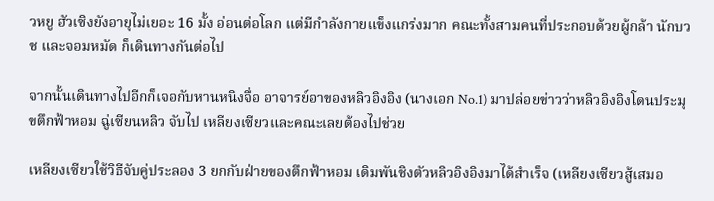วหยู ฮัวเซิงยังอายุไม่เยอะ 16 มั้ง อ่อนต่อโลก แต่มีกำลังกายแข็งแกร่งมาก คณะทั้งสามคนที่ประกอบด้วยผู้กล้า นักบวช และจอมหมัด ก็เดินทางกันต่อไป

จากนั้นเดินทางไปอีกก็เจอกับหานหนิงจื่อ อาจารย์อาของหลิวอิงอิง (นางเอก No.1) มาปล่อยข่าวว่าหลิวอิงอิงโดนประมุขตึกฟ้าหอม ฉู่เซียนหลิว จับไป เหลียงเซียวและคณะเลยต้องไปช่วย

เหลียงเซียวใช้วิธีจับคู่ประลอง 3 ยกกับฝ่ายของตึกฟ้าหอม เดิมพันชิงตัวหลิวอิงอิงมาได้สำเร็จ (เหลียงเซียวสู้เสมอ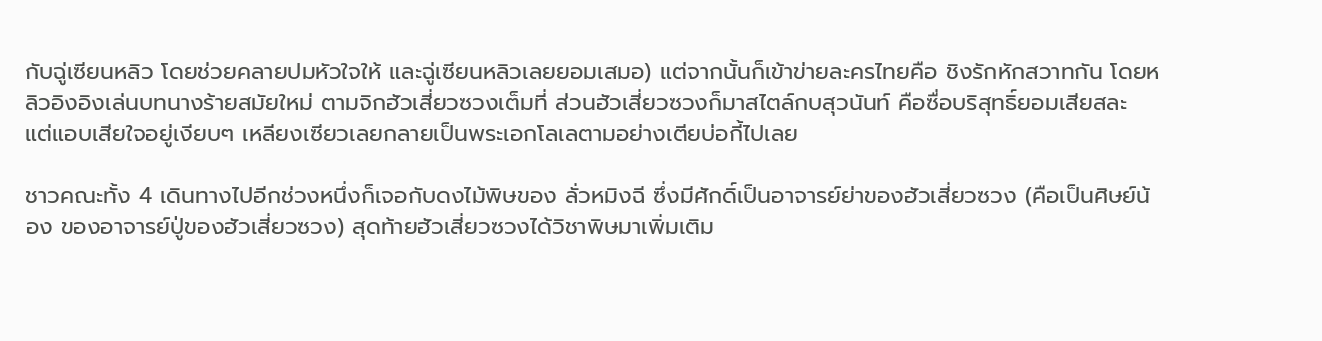กับฉู่เซียนหลิว โดยช่วยคลายปมหัวใจให้ และฉู่เซียนหลิวเลยยอมเสมอ) แต่จากนั้นก็เข้าข่ายละครไทยคือ ชิงรักหักสวาทกัน โดยหลิวอิงอิงเล่นบทนางร้ายสมัยใหม่ ตามจิกฮัวเสี่ยวซวงเต็มที่ ส่วนฮัวเสี่ยวซวงก็มาสไตล์กบสุวนันท์ คือซื่อบริสุทธิ์ยอมเสียสละ แต่แอบเสียใจอยู่เงียบๆ เหลียงเซียวเลยกลายเป็นพระเอกโลเลตามอย่างเตียบ่อกี้ไปเลย

ชาวคณะทั้ง 4 เดินทางไปอีกช่วงหนึ่งก็เจอกับดงไม้พิษของ ลั่วหมิงฉี ซึ่งมีศักดิ์เป็นอาจารย์ย่าของฮัวเสี่ยวซวง (คือเป็นศิษย์น้อง ของอาจารย์ปู่ของฮัวเสี่ยวซวง) สุดท้ายฮัวเสี่ยวซวงได้วิชาพิษมาเพิ่มเติม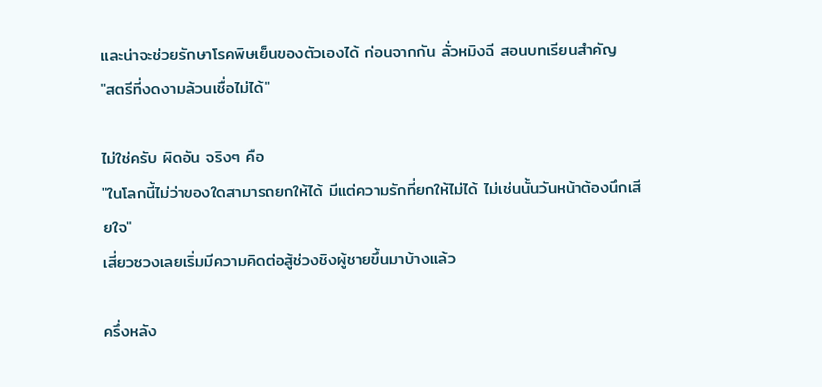และน่าจะช่วยรักษาโรคพิษเย็นของตัวเองได้ ก่อนจากกัน ลั่วหมิงฉี สอนบทเรียนสำคัญ
"สตรีที่งดงามล้วนเชื่อไม่ได้"

ไม่ใช่ครับ ผิดอัน จริงๆ คือ
"ในโลกนี้ไม่ว่าของใดสามารถยกให้ได้ มีแต่ความรักที่ยกให้ไม่ได้ ไม่เช่นนั้นวันหน้าต้องนึกเสียใจ"
เสี่ยวซวงเลยเริ่มมีความคิดต่อสู้ช่วงชิงผู้ชายขึ้นมาบ้างแล้ว

ครึ่งหลัง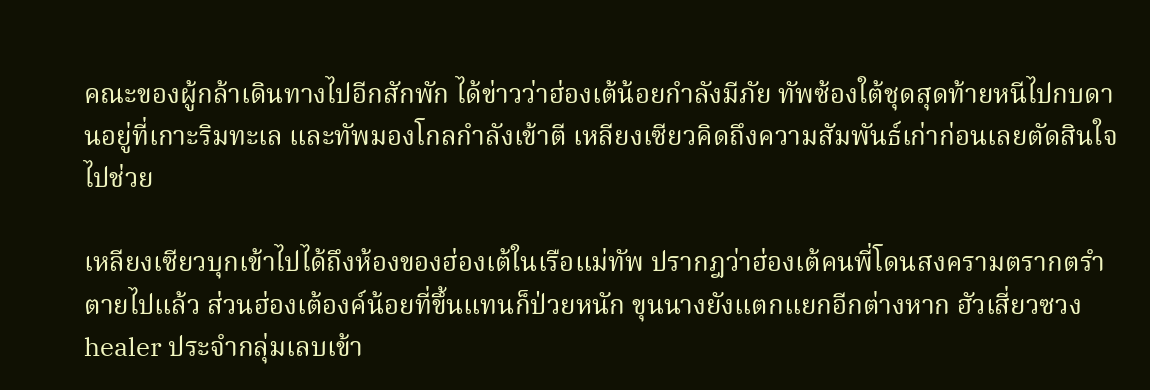คณะของผู้กล้าเดินทางไปอีกสักพัก ได้ข่าวว่าฮ่องเต้น้อยกำลังมีภัย ทัพซ้องใต้ชุดสุดท้ายหนีไปกบดานอยู่ที่เกาะริมทะเล และทัพมองโกลกำลังเข้าตี เหลียงเซียวคิดถึงความสัมพันธ์เก่าก่อนเลยตัดสินใจไปช่วย

เหลียงเซียวบุกเข้าไปได้ถึงห้องของฮ่องเต้ในเรือแม่ทัพ ปรากฎว่าฮ่องเต้คนพี่โดนสงครามตรากตรำตายไปแล้ว ส่วนฮ่องเต้องค์น้อยที่ขึ้นแทนก็ป่วยหนัก ขุนนางยังแตกแยกอีกต่างหาก ฮัวเสี่ยวซวง healer ประจำกลุ่มเลบเข้า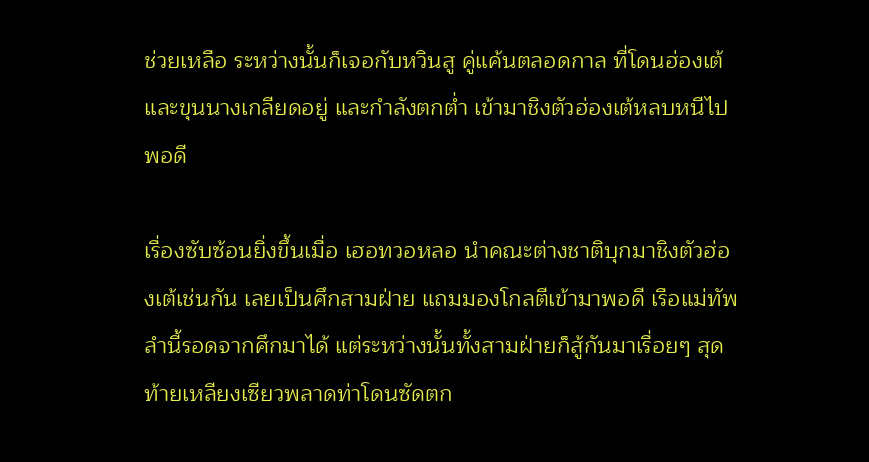ช่วยเหลือ ระหว่างนั้นก็เจอกับหวินสู คู่แค้นตลอดกาล ที่โดนฮ่องเต้และขุนนางเกลียดอยู่ และกำลังตกต่ำ เข้ามาชิงตัวฮ่องเต้หลบหนีไปพอดี

เรื่องซับซ้อนยิ่งขึ้นเมื่อ เฮอทวอหลอ นำคณะต่างชาติบุกมาชิงตัวฮ่องเต้เช่นกัน เลยเป็นศึกสามฝ่าย แถมมองโกลตีเข้ามาพอดี เรือแม่ทัพลำนี้รอดจากศึกมาได้ แต่ระหว่างนั้นทั้งสามฝ่ายก็สู้กันมาเรื่อยๆ สุดท้ายเหลียงเซียวพลาดท่าโดนซัดตก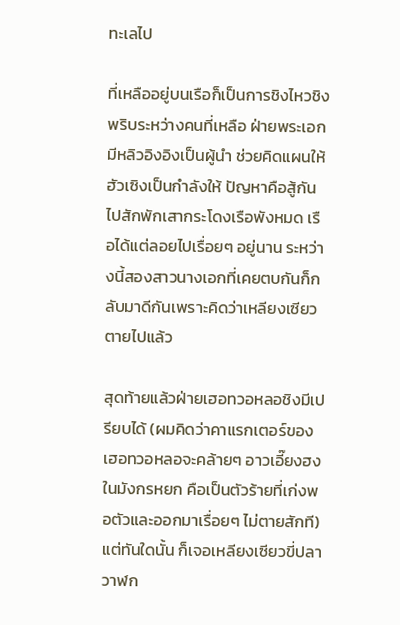ทะเลไป

ที่เหลืออยู่บนเรือก็เป็นการชิงไหวชิงพริบระหว่างคนที่เหลือ ฝ่ายพระเอกมีหลิวอิงอิงเป็นผู้นำ ช่วยคิดแผนให้ฮัวเซิงเป็นกำลังให้ ปัญหาคือสู้กันไปสักพักเสากระโดงเรือพังหมด เรือได้แต่ลอยไปเรื่อยๆ อยู่นาน ระหว่างนี้สองสาวนางเอกที่เคยตบกันก็กลับมาดีกันเพราะคิดว่าเหลียงเซียวตายไปแล้ว

สุดท้ายแล้วฝ่ายเฮอทวอหลอชิงมีเปรียบได้ (ผมคิดว่าคาแรกเตอร์ของเฮอทวอหลอจะคล้ายๆ อาวเอี๊ยงฮง ในมังกรหยก คือเป็นตัวร้ายที่เก่งพอตัวและออกมาเรื่อยๆ ไม่ตายสักที) แต่ทันใดนั้น ก็เจอเหลียงเซียวขี่ปลาวาฬก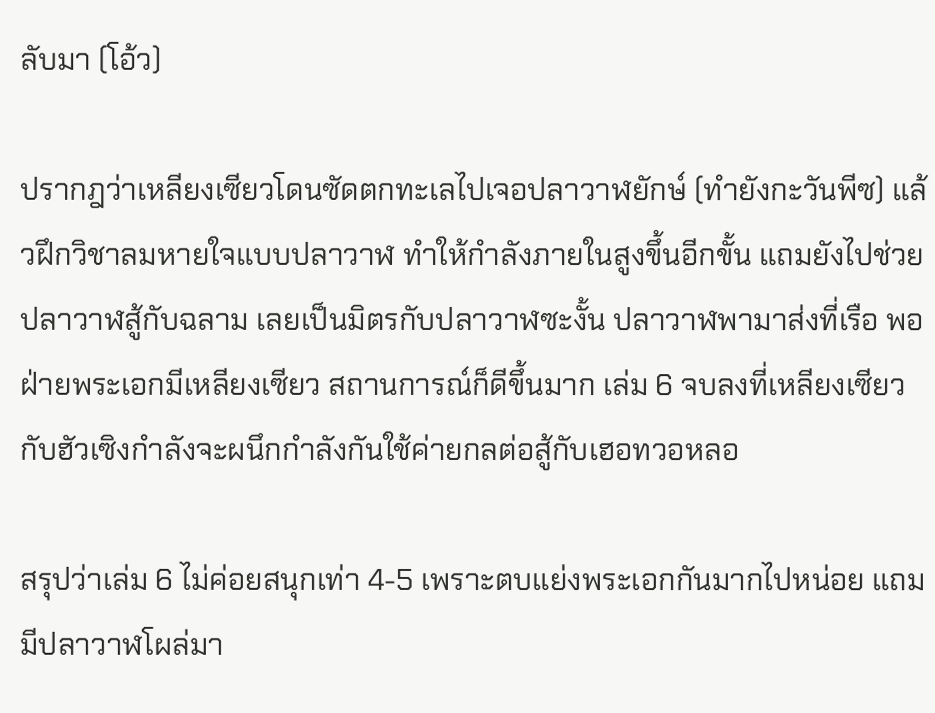ลับมา (โอ้ว)

ปรากฎว่าเหลียงเซียวโดนซัดตกทะเลไปเจอปลาวาฬยักษ์ (ทำยังกะวันพีซ) แล้วฝึกวิชาลมหายใจแบบปลาวาฬ ทำให้กำลังภายในสูงขึ้นอีกขั้น แถมยังไปช่วยปลาวาฬสู้กับฉลาม เลยเป็นมิตรกับปลาวาฬซะงั้น ปลาวาฬพามาส่งที่เรือ พอฝ่ายพระเอกมีเหลียงเซียว สถานการณ์ก็ดีขึ้นมาก เล่ม 6 จบลงที่เหลียงเซียวกับฮัวเซิงกำลังจะผนึกกำลังกันใช้ค่ายกลต่อสู้กับเฮอทวอหลอ

สรุปว่าเล่ม 6 ไม่ค่อยสนุกเท่า 4-5 เพราะตบแย่งพระเอกกันมากไปหน่อย แถมมีปลาวาฬโผล่มา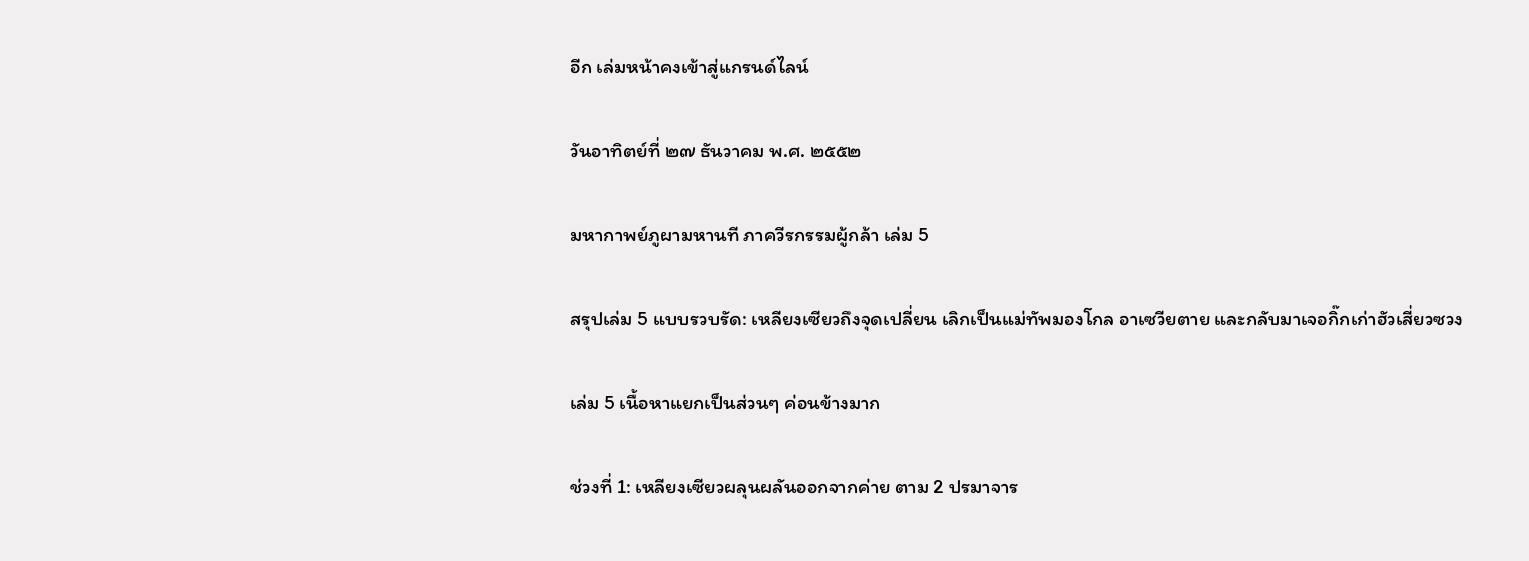อีก เล่มหน้าคงเข้าสู่แกรนด์ไลน์

วันอาทิตย์ที่ ๒๗ ธันวาคม พ.ศ. ๒๕๕๒

มหากาพย์ภูผามหานที ภาควีรกรรมผู้กล้า เล่ม 5

สรุปเล่ม 5 แบบรวบรัด: เหลียงเซียวถึงจุดเปลี่ยน เลิกเป็นแม่ทัพมองโกล อาเซวียตาย และกลับมาเจอกิ๊กเก่าฮัวเสี่ยวซวง

เล่ม 5 เนื้อหาแยกเป็นส่วนๆ ค่อนข้างมาก

ช่วงที่ 1: เหลียงเซียวผลุนผลันออกจากค่าย ตาม 2 ปรมาจาร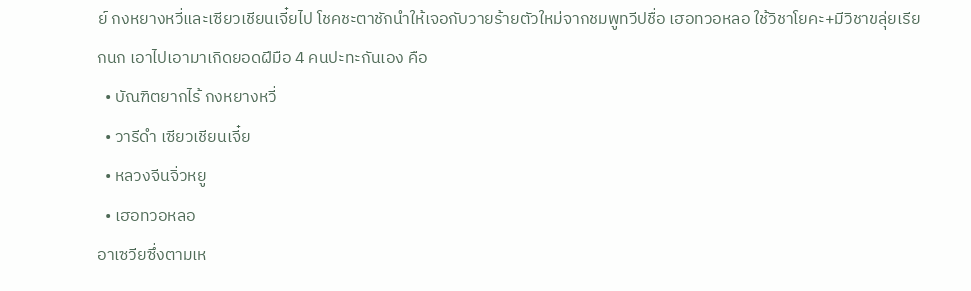ย์ กงหยางหวี่และเซียวเชียนเจี๋ยไป โชคชะตาชักนำให้เจอกับวายร้ายตัวใหม่จากชมพูทวีปชื่อ เฮอทวอหลอ ใช้วิชาโยคะ+มีวิชาขลุ่ยเรียกนก เอาไปเอามาเกิดยอดฝีมือ 4 คนปะทะกันเอง คือ
  • บัณฑิตยากไร้ กงหยางหวี่
  • วารีดำ เซียวเชียนเจี๋ย
  • หลวงจีนจิ่วหยู
  • เฮอทวอหลอ
อาเซวียซึ่งตามเห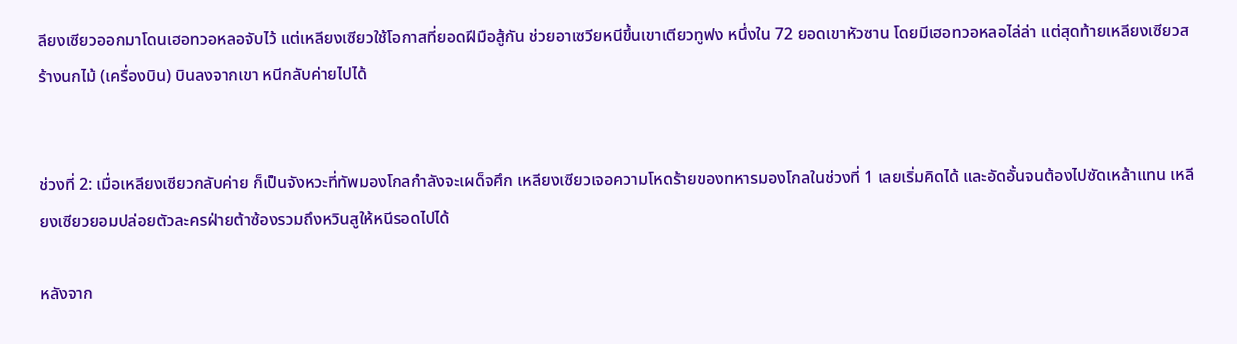ลียงเซียวออกมาโดนเฮอทวอหลอจับไว้ แต่เหลียงเซียวใช้โอกาสที่ยอดฝีมือสู้กัน ช่วยอาเซวียหนีขึ้นเขาเตียวทูฟง หนึ่งใน 72 ยอดเขาหัวซาน โดยมีเฮอทวอหลอไล่ล่า แต่สุดท้ายเหลียงเซียวสร้างนกไม้ (เครื่องบิน) บินลงจากเขา หนีกลับค่ายไปได้


ช่วงที่ 2: เมื่อเหลียงเซียวกลับค่าย ก็เป็นจังหวะที่ทัพมองโกลกำลังจะเผด็จศึก เหลียงเซียวเจอความโหดร้ายของทหารมองโกลในช่วงที่ 1 เลยเริ่มคิดได้ และอัดอั้นจนต้องไปซัดเหล้าแทน เหลียงเซียวยอมปล่อยตัวละครฝ่ายต้าซ้องรวมถึงหวินสูให้หนีรอดไปได้

หลังจาก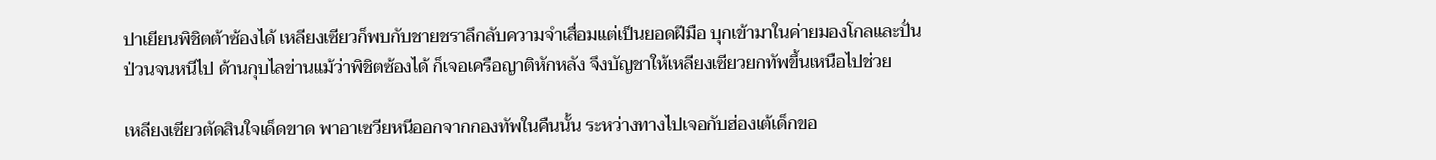ปาเยียนพิชิตต้าซ้องได้ เหลียงเซียวก็พบกับชายชราลึกลับความจำเสื่อมแต่เป็นยอดฝีมือ บุกเข้ามาในค่ายมองโกลและปั่นป่วนจนหนีไป ด้านกุบไลข่านแม้ว่าพิชิตซ้องได้ ก็เจอเครือญาติหักหลัง จึงบัญชาให้เหลียงเซียวยกทัพขึ้นเหนือไปช่วย

เหลียงเซียวตัดสินใจเด็ดขาด พาอาเซวียหนีออกจากกองทัพในคืนนั้น ระหว่างทางไปเจอกับฮ่องเต้เด็กขอ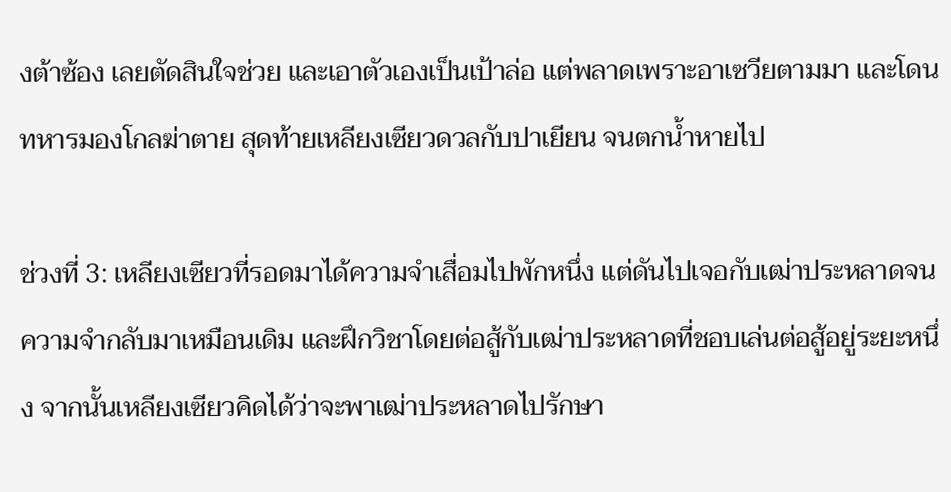งต้าซ้อง เลยตัดสินใจช่วย และเอาตัวเองเป็นเป้าล่อ แต่พลาดเพราะอาเซวียตามมา และโดนทหารมองโกลฆ่าตาย สุดท้ายเหลียงเซียวดวลกับปาเยียน จนตกน้ำหายไป

ช่วงที่ 3: เหลียงเซียวที่รอดมาได้ความจำเสื่อมไปพักหนึ่ง แต่ดันไปเจอกับเฒ่าประหลาดจนความจำกลับมาเหมือนเดิม และฝึกวิชาโดยต่อสู้กับเฒ่าประหลาดที่ชอบเล่นต่อสู้อยู่ระยะหนึ่ง จากนั้นเหลียงเซียวคิดได้ว่าจะพาเฒ่าประหลาดไปรักษา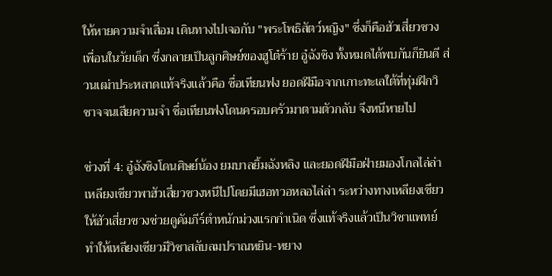ให้หายความจำเสื่อม เดินทางไปเจอกับ "พระโพธิสัตว์หญิง" ซึ่งก็คือฮัวเสี่ยวซวง เพื่อนในวัยเด็ก ซึ่งกลายเป็นลูกศิษย์ของฮูโต๋ร้าย อู๋ฉังชิง ทั้งหมดได้พบกันก็ยินดี ส่วนเฒ่าประหลาดแท้จริงแล้วคือ ซื่อเทียนฟง ยอดฝีมือจากเกาะทะเลใต้ที่ทุ่มฝึกวิชาจจนเสียความจำ ซื่อเทียนฟงโดนครอบครัวมาตามตัวกลับ จึงหนีหายไป

ช่วงที่ 4: อู๋ฉังชิงโดนศิษย์น้อง ยมบาลยิ้มฉังหลิง และยอดฝีมือฝ่ายมองโกลไล่ล่า เหลียงเซียวพาฮัวเสี่ยวซวงหนีไปโดยมีเฮอทวอหลอไล่ล่า ระหว่างทางเหลียงเซียวให้ฮัวเสี่ยวซวงช่วยดูคัมภีร์ตำหนักม่วงแรกกำเนิด ซึ่งแท้จริงแล้วเป็นวิชาแพทย์ ทำให้เหลียงเซียวมีวิชาสลับลมปราณหยิน-หยาง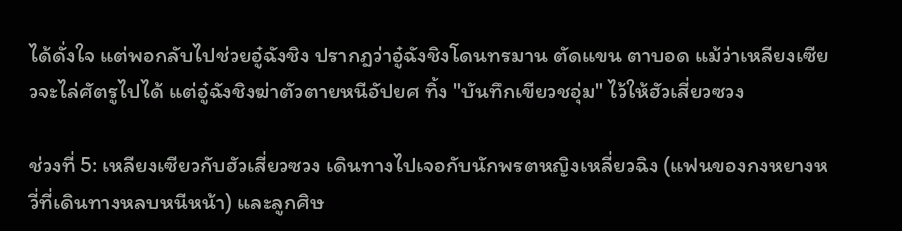ได้ดั่งใจ แต่พอกลับไปช่วยอู๋ฉังชิง ปรากฎว่าอู๋ฉังชิงโดนทรมาน ตัดแขน ตาบอด แม้ว่าเหลียงเซียวจะไล่ศัตรูไปได้ แต่อู๋ฉังชิงฆ่าตัวตายหนีอัปยศ ทิ้ง "บันทึกเขียวชอุ่ม" ไว้ให้ฮัวเสี่ยวซวง

ช่วงที่ 5: เหลียงเซียวกับฮัวเสี่ยวซวง เดินทางไปเจอกับนักพรตหญิงเหลี่ยวฉิง (แฟนของกงหยางหวี่ที่เดินทางหลบหนีหน้า) และลูกศิษ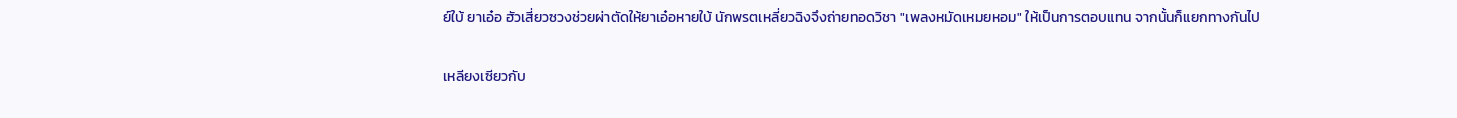ย์ใบ้ ยาเอ๋อ ฮัวเสี่ยวซวงช่วยผ่าตัดให้ยาเอ๋อหายใบ้ นักพรตเหลี่ยวฉิงจึงถ่ายทอดวิชา "เพลงหมัดเหมยหอม" ให้เป็นการตอบแทน จากนั้นก็แยกทางกันไป

เหลียงเซียวกับ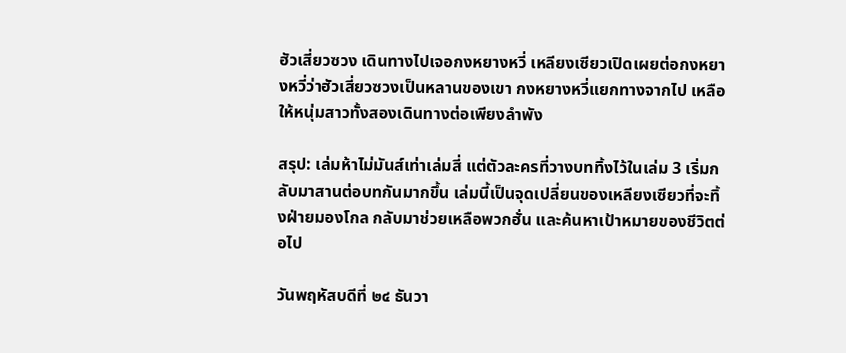ฮัวเสี่ยวซวง เดินทางไปเจอกงหยางหวี่ เหลียงเซียวเปิดเผยต่อกงหยางหวี่ว่าฮัวเสี่ยวซวงเป็นหลานของเขา กงหยางหวี่แยกทางจากไป เหลือให้หนุ่มสาวทั้งสองเดินทางต่อเพียงลำพัง

สรุป: เล่มห้าไม่มันส์เท่าเล่มสี่ แต่ตัวละครที่วางบททิ้งไว้ในเล่ม 3 เริ่มกลับมาสานต่อบทกันมากขึ้น เล่มนี้เป็นจุดเปลี่ยนของเหลียงเซียวที่จะทิ้งฝ่ายมองโกล กลับมาช่วยเหลือพวกฮั่น และค้นหาเป้าหมายของชีวิตต่อไป

วันพฤหัสบดีที่ ๒๔ ธันวา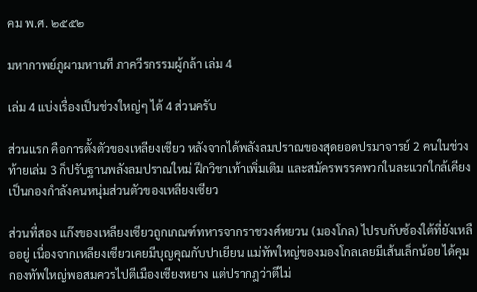คม พ.ศ. ๒๕๕๒

มหากาพย์ภูผามหานที ภาควีรกรรมผู้กล้า เล่ม 4

เล่ม 4 แบ่งเรื่องเป็นช่วงใหญ่ๆ ได้ 4 ส่วนครับ

ส่วนแรก คือการตั้งตัวของเหลียงเซียว หลังจากได้พลังลมปราณของสุดยอดปรมาจารย์ 2 คนในช่วงท้ายเล่ม 3 ก็ปรับฐานพลังลมปราณใหม่ ฝึกวิชาเท้าเพิ่มเติม และสมัครพรรคพวกในละแวกใกล้เคียง เป็นกองกำลังคนหนุ่มส่วนตัวของเหลียงเซียว

ส่วนที่สอง แก๊งของเหลียงเซียวถูกเกณฑ์ทหารจากราชวงศ์หยวน (มองโกล) ไปรบกับซ้องใต้ที่ยังเหลืออยู่ เนื่องจากเหลียงเซียวเคยมีบุญคุณกับปาเยียน แม่ทัพใหญ่ของมองโกลเลยมีเส้นเล็กน้อย ได้คุมกองทัพใหญ่พอสมควรไปตีเมืองเซียงหยาง แต่ปรากฎว่าตีไม่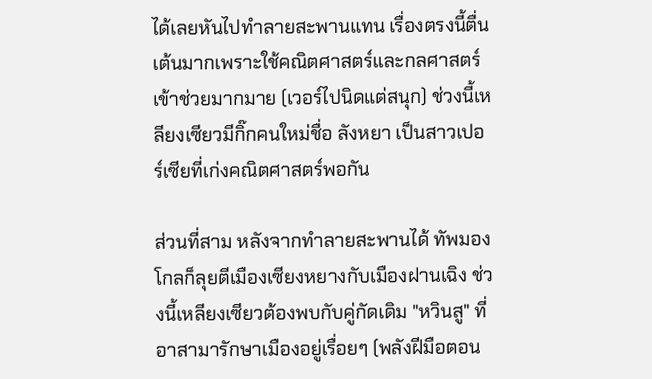ได้เลยหันไปทำลายสะพานแทน เรื่องตรงนี้ตื่นเต้นมากเพราะใช้คณิตศาสตร์และกลศาสตร์เข้าช่วยมากมาย (เวอร์ไปนิดแต่สนุก) ช่วงนี้เหลียงเซียวมีกิ๊กคนใหม่ชื่อ ลังหยา เป็นสาวเปอร์เซียที่เก่งคณิตศาสตร์พอกัน

ส่วนที่สาม หลังจากทำลายสะพานได้ ทัพมองโกลก็ลุยตีเมืองเซียงหยางกับเมืองฝานเฉิง ช่วงนี้เหลียงเซียวต้องพบกับคู่กัดเดิม "หวินสู" ที่อาสามารักษาเมืองอยู่เรื่อยๆ (พลังฝีมือตอน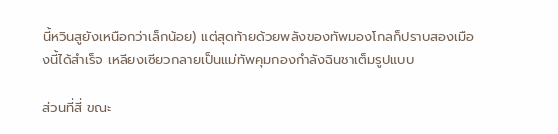นี้หวินสูยังเหนือกว่าเล็กน้อย) แต่สุดท้ายด้วยพลังของทัพมองโกลก็ปราบสองเมืองนี้ได้สำเร็จ เหลียงเซียวกลายเป็นแม่ทัพคุมกองกำลังฉินชาเต็มรูปแบบ

ส่วนที่สี่ ขณะ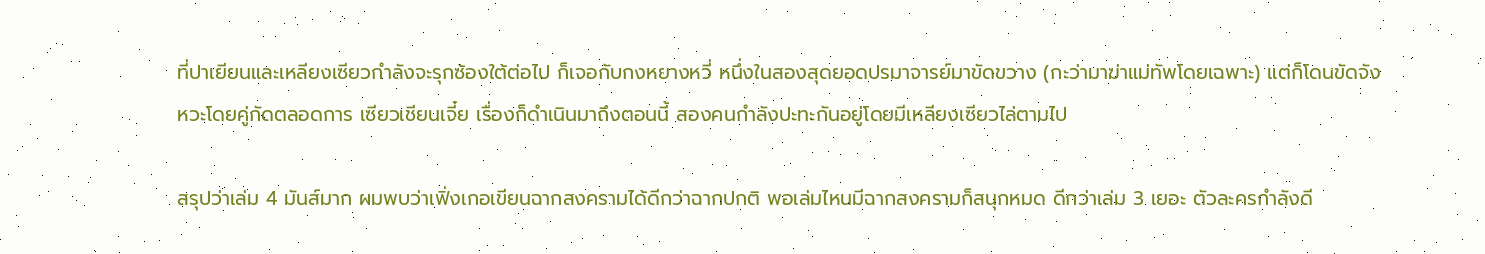ที่ปาเยียนและเหลียงเซียวกำลังจะรุกซ้องใต้ต่อไป ก็เจอกับกงหยางหวี่ หนึ่งในสองสุดยอดปรมาจารย์มาขัดขวาง (กะว่ามาฆ่าแม่ทัพโดยเฉพาะ) แต่ก็โดนขัดจังหวะโดยคู่กัดตลอดการ เซียวเชียนเจี๋ย เรื่องก็ดำเนินมาถึงตอนนี้ สองคนกำลังปะทะกันอยู่โดยมีเหลียงเซียวไล่ตามไป

สรุปว่าเล่ม 4 มันส์มาก ผมพบว่าเฟิ่งเกอเขียนฉากสงครามได้ดีกว่าฉากปกติ พอเล่มไหนมีฉากสงครามก็สนุกหมด ดีกว่าเล่ม 3 เยอะ ตัวละครกำลังดี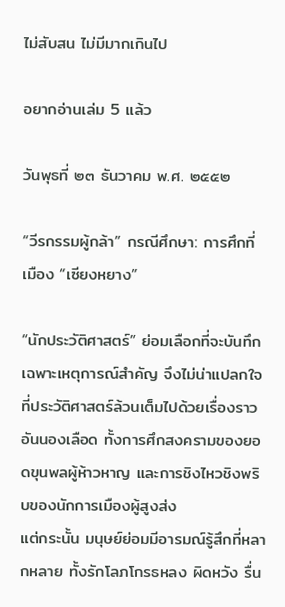ไม่สับสน ไม่มีมากเกินไป

อยากอ่านเล่ม 5 แล้ว

วันพุธที่ ๒๓ ธันวาคม พ.ศ. ๒๕๕๒

“วีรกรรมผู้กล้า” กรณีศึกษา: การศึกที่เมือง “เซียงหยาง”

“นักประวัติศาสตร์” ย่อมเลือกที่จะบันทึกเฉพาะเหตุการณ์สำคัญ จึงไม่น่าแปลกใจที่ประวัติศาสตร์ล้วนเต็มไปด้วยเรื่องราวอันนองเลือด ทั้งการศึกสงครามของยอดขุนพลผู้ห้าวหาญ และการชิงไหวชิงพริบของนักการเมืองผู้สูงส่ง
แต่กระนั้น มนุษย์ย่อมมีอารมณ์รู้สึกที่หลากหลาย ทั้งรักโลภโกรธหลง ผิดหวัง รื่น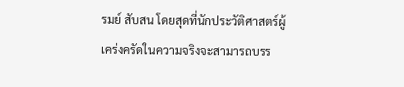รมย์ สับสน โดยสุดที่นักประวัติศาสตร์ผู้เคร่งครัดในความจริงจะสามารถบรร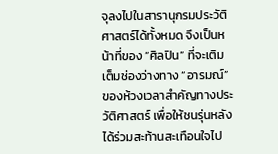จุลงไปในสารานุกรมประวัติศาสตร์ได้ทั้งหมด จึงเป็นหน้าที่ของ “ศิลปิน” ที่จะเติมเต็มช่องว่างทาง “อารมณ์” ของห้วงเวลาสำคัญทางประวัติศาสตร์ เพื่อให้ชนรุ่นหลังได้ร่วมสะท้านสะเทือนใจไป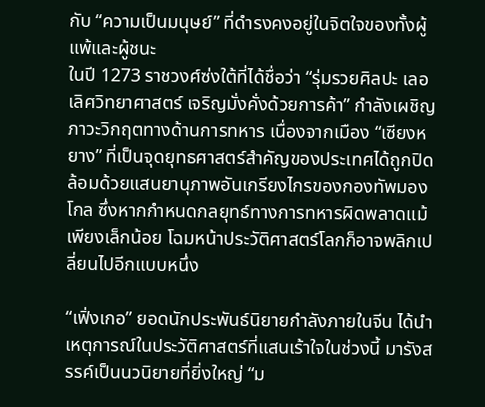กับ “ความเป็นมนุษย์” ที่ดำรงคงอยู่ในจิตใจของทั้งผู้แพ้และผู้ชนะ
ในปี 1273 ราชวงศ์ซ่งใต้ที่ได้ชื่อว่า “รุ่มรวยศิลปะ เลอเลิศวิทยาศาสตร์ เจริญมั่งคั่งด้วยการค้า” กำลังเผชิญภาวะวิกฤตทางด้านการทหาร เนื่องจากเมือง “เซียงหยาง” ที่เป็นจุดยุทธศาสตร์สำคัญของประเทศได้ถูกปิดล้อมด้วยแสนยานุภาพอันเกรียงไกรของกองทัพมองโกล ซึ่งหากกำหนดกลยุทธ์ทางการทหารผิดพลาดแม้เพียงเล็กน้อย โฉมหน้าประวัติศาสตร์โลกก็อาจพลิกเปลี่ยนไปอีกแบบหนึ่ง

“เฟิ่งเกอ” ยอดนักประพันธ์นิยายกำลังภายในจีน ได้นำเหตุการณ์ในประวัติศาสตร์ที่แสนเร้าใจในช่วงนี้ มารังสรรค์เป็นนวนิยายที่ยิ่งใหญ่ “ม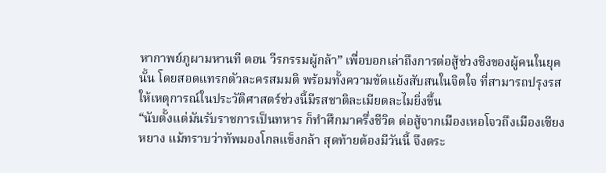หากาพย์ภูผามหานที ตอน วีรกรรมผู้กล้า” เพื่อบอกเล่าถึงการต่อสู้ช่วงชิงของผู้คนในยุคนั้น โดยสอดแทรกตัวละครสมมติ พร้อมทั้งความขัดแย้งสับสนในจิตใจ ที่สามารถปรุงรสให้เหตุการณ์ในประวัติศาสตร์ช่วงนี้มีรสชาติละเมียดละไมยิ่งขึ้น
“นับตั้งแต่มันรับราชการเป็นทหาร ก็ทำศึกมาครึ่งชีวิต ต่อสู้จากเมืองเหอโจวถึงเมืองเซียงหยาง แม้ทราบว่าทัพมองโกลแข็งกล้า สุดท้ายต้องมีวันนี้ จึงตระ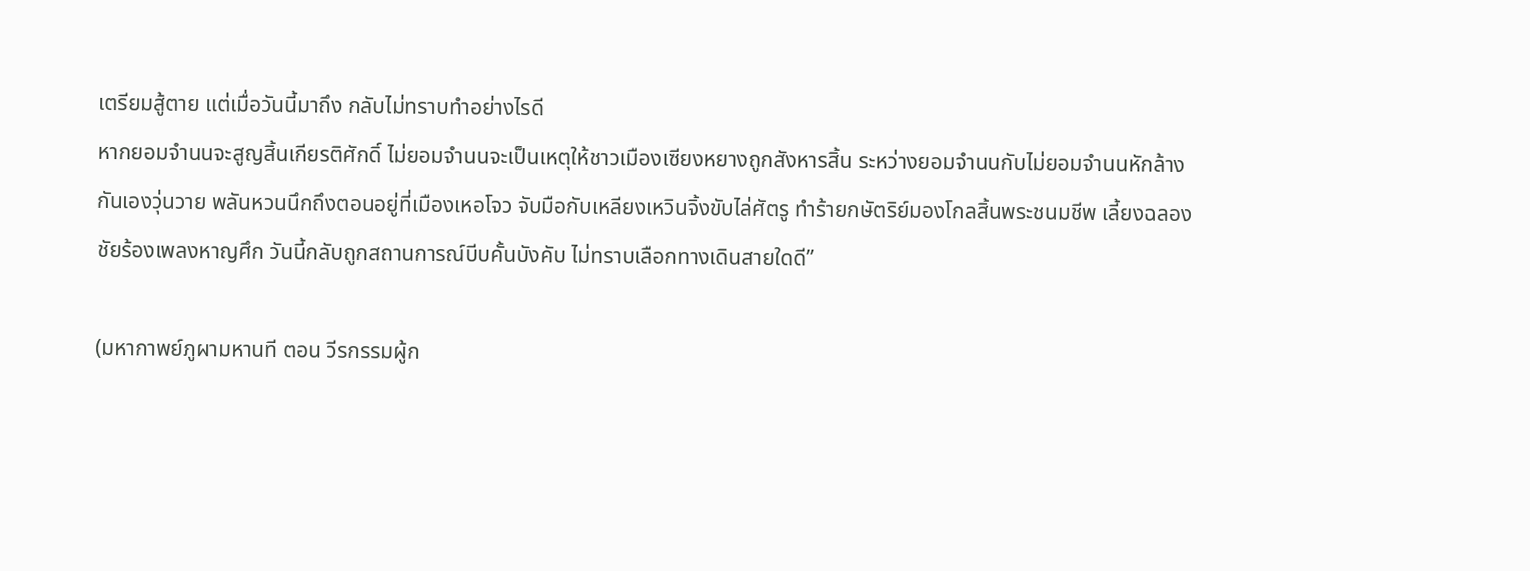เตรียมสู้ตาย แต่เมื่อวันนี้มาถึง กลับไม่ทราบทำอย่างไรดี
หากยอมจำนนจะสูญสิ้นเกียรติศักดิ์ ไม่ยอมจำนนจะเป็นเหตุให้ชาวเมืองเซียงหยางถูกสังหารสิ้น ระหว่างยอมจำนนกับไม่ยอมจำนนหักล้างกันเองวุ่นวาย พลันหวนนึกถึงตอนอยู่ที่เมืองเหอโจว จับมือกับเหลียงเหวินจิ้งขับไล่ศัตรู ทำร้ายกษัตริย์มองโกลสิ้นพระชนมชีพ เลี้ยงฉลองชัยร้องเพลงหาญศึก วันนี้กลับถูกสถานการณ์บีบคั้นบังคับ ไม่ทราบเลือกทางเดินสายใดดี”

(มหากาพย์ภูผามหานที ตอน วีรกรรมผู้ก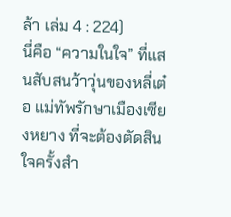ล้า เล่ม 4 : 224)
นี่คือ “ความในใจ” ที่แสนสับสนว้าวุ่นของหลี่เต๋อ แม่ทัพรักษาเมืองเซียงหยาง ที่จะต้องตัดสินใจครั้งสำ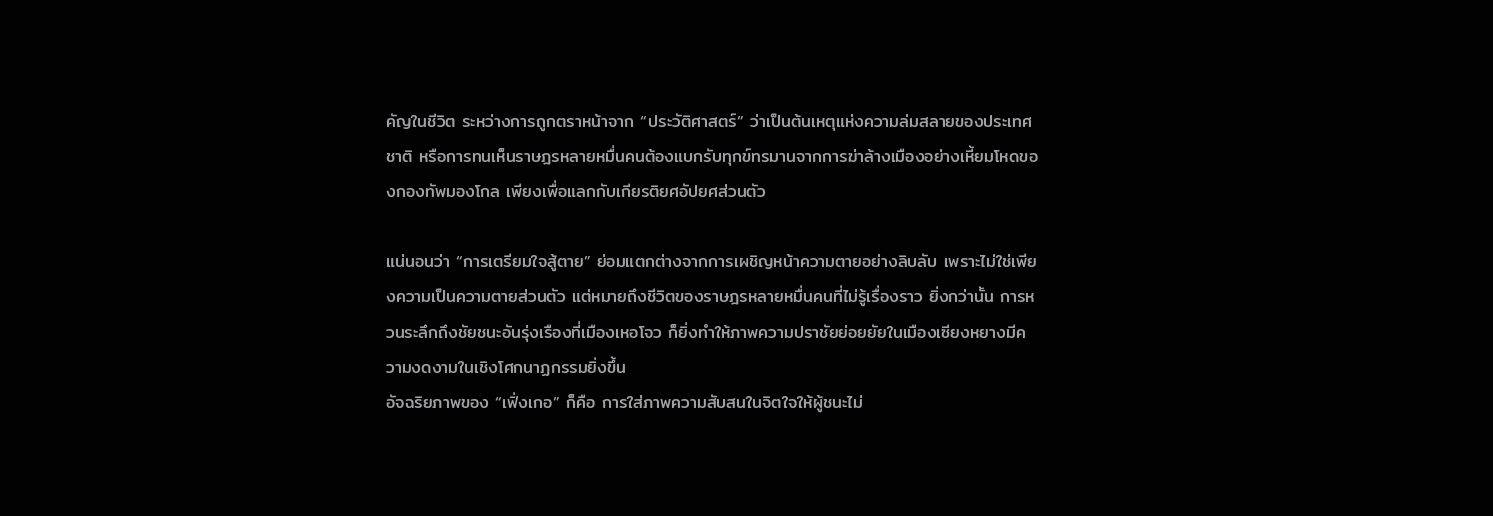คัญในชีวิต ระหว่างการถูกตราหน้าจาก “ประวัติศาสตร์” ว่าเป็นต้นเหตุแห่งความล่มสลายของประเทศชาติ หรือการทนเห็นราษฎรหลายหมื่นคนต้องแบกรับทุกข์ทรมานจากการฆ่าล้างเมืองอย่างเหี้ยมโหดของกองทัพมองโกล เพียงเพื่อแลกกับเกียรติยศอัปยศส่วนตัว

แน่นอนว่า “การเตรียมใจสู้ตาย” ย่อมแตกต่างจากการเผชิญหน้าความตายอย่างลิบลับ เพราะไม่ใช่เพียงความเป็นความตายส่วนตัว แต่หมายถึงชีวิตของราษฎรหลายหมื่นคนที่ไม่รู้เรื่องราว ยิ่งกว่านั้น การหวนระลึกถึงชัยชนะอันรุ่งเรืองที่เมืองเหอโจว ก็ยิ่งทำให้ภาพความปราชัยย่อยยัยในเมืองเซียงหยางมีความงดงามในเชิงโศกนาฏกรรมยิ่งขึ้น
อัจฉริยภาพของ “เฟิ่งเกอ” ก็คือ การใส่ภาพความสับสนในจิตใจให้ผู้ชนะไม่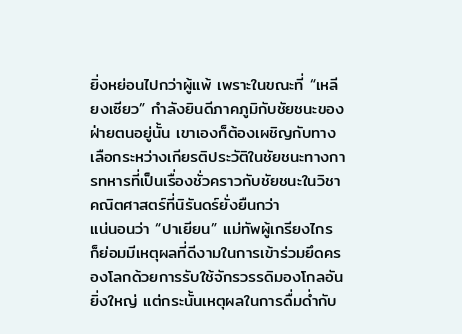ยิ่งหย่อนไปกว่าผู้แพ้ เพราะในขณะที่ “เหลียงเซียว” กำลังยินดีภาคภูมิกับชัยชนะของฝ่ายตนอยู่นั้น เขาเองก็ต้องเผชิญกับทางเลือกระหว่างเกียรติประวัติในชัยชนะทางการทหารที่เป็นเรื่องชั่วคราวกับชัยชนะในวิชาคณิตศาสตร์ที่นิรันดร์ยั่งยืนกว่า
แน่นอนว่า “ปาเยียน” แม่ทัพผู้เกรียงไกร ก็ย่อมมีเหตุผลที่ดีงามในการเข้าร่วมยึดครองโลกด้วยการรับใช้จักรวรรดิมองโกลอันยิ่งใหญ่ แต่กระนั้นเหตุผลในการดื่มด่ำกับ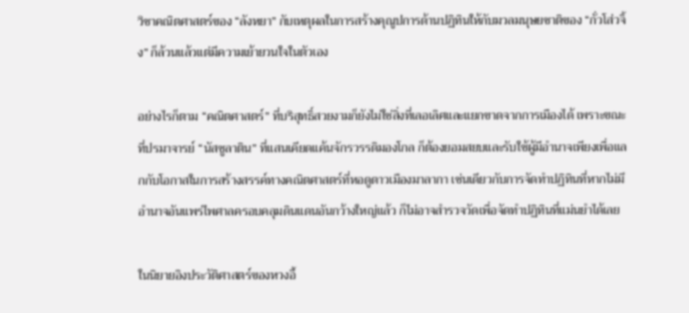วิชาคณิตศาสตร์ของ “ลังหยา” กับเหตุผลในการสร้างคุณูปการด้านปฏิทินให้กับมวลมนุษยชาติของ “กั่วโส่วจิ้ง” ก็ล้วนแล้วแต่มีความเย้ายวนใจในตัวเอง

อย่างไรก็ตาม “คณิตศาสตร์” ที่บริสุทธิ์สวยงามก็ยังไม่ใช่สิ่งที่เลอเลิศและแยกขาดจากการเมืองได้ เพราะขณะที่ปรมาจารย์ “นัสซูลาติน” ที่แสนเคียดแค้นจักรวรรดิมองโกล ก็ต้องยอมสยบและรับใช้ผู้มีอำนาจเพียงเพื่อแลกกับโอกาสในการสร้างสรรค์ทางคณิตศาสตร์ที่หอดูดาวเมืองมาลากา เช่นเดียวกับการจัดทำปฏิทินที่หากไม่มีอำนาจอันแพร่ไพศาลครอบคลุมดินแดนอันกว้างใหญ่แล้ว ก็ไม่อาจสำรวจวัดเพื่อจัดทำปฏิทินที่แม่นยำได้เลย

ในนิยายอิงประวัติศาสตร์ของหวงอี้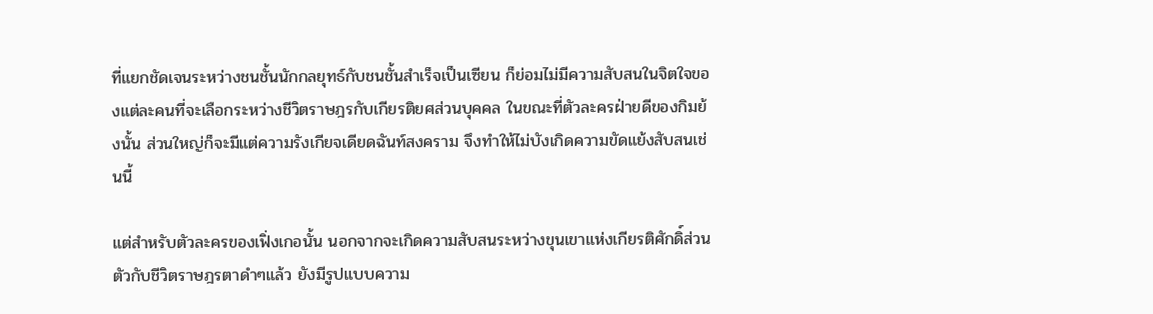ที่แยกชัดเจนระหว่างชนชั้นนักกลยุทธ์กับชนชั้นสำเร็จเป็นเซียน ก็ย่อมไม่มีความสับสนในจิตใจของแต่ละคนที่จะเลือกระหว่างชีวิตราษฎรกับเกียรติยศส่วนบุคคล ในขณะที่ตัวละครฝ่ายดีของกิมย้งนั้น ส่วนใหญ่ก็จะมีแต่ความรังเกียจเดียดฉันท์สงคราม จึงทำให้ไม่บังเกิดความขัดแย้งสับสนเช่นนี้

แต่สำหรับตัวละครของเฟิ่งเกอนั้น นอกจากจะเกิดความสับสนระหว่างขุนเขาแห่งเกียรติศักดิ์ส่วนตัวกับชีวิตราษฎรตาดำๆแล้ว ยังมีรูปแบบความ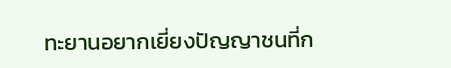ทะยานอยากเยี่ยงปัญญาชนที่ก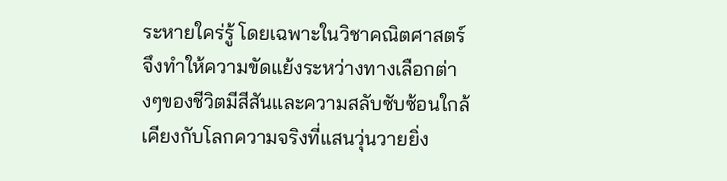ระหายใคร่รู้ โดยเฉพาะในวิชาคณิตศาสตร์ จึงทำให้ความขัดแย้งระหว่างทางเลือกต่างๆของชีวิตมีสีสันและความสลับซับซ้อนใกล้เคียงกับโลกความจริงที่แสนวุ่นวายยิ่ง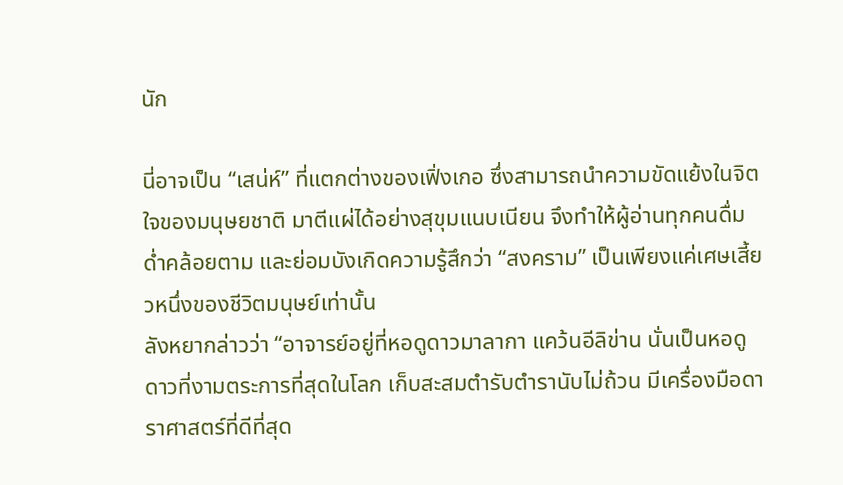นัก

นี่อาจเป็น “เสน่ห์” ที่แตกต่างของเฟิ่งเกอ ซึ่งสามารถนำความขัดแย้งในจิตใจของมนุษยชาติ มาตีแผ่ได้อย่างสุขุมแนบเนียน จึงทำให้ผู้อ่านทุกคนดื่มด่ำคล้อยตาม และย่อมบังเกิดความรู้สึกว่า “สงคราม” เป็นเพียงแค่เศษเสี้ยวหนึ่งของชีวิตมนุษย์เท่านั้น
ลังหยากล่าวว่า “อาจารย์อยู่ที่หอดูดาวมาลากา แคว้นอีลิข่าน นั่นเป็นหอดูดาวที่งามตระการที่สุดในโลก เก็บสะสมตำรับตำรานับไม่ถ้วน มีเครื่องมือดาราศาสตร์ที่ดีที่สุด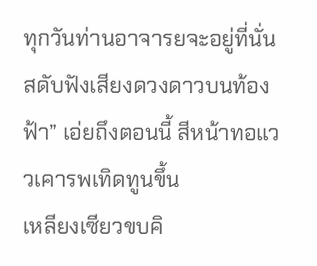ทุกวันท่านอาจารยจะอยู่ที่นั่น สดับฟังเสียงดวงดาวบนท้องฟ้า” เอ่ยถึงตอนนี้ สีหน้าทอแววเคารพเทิดทูนขึ้น
เหลียงเซียวขบคิ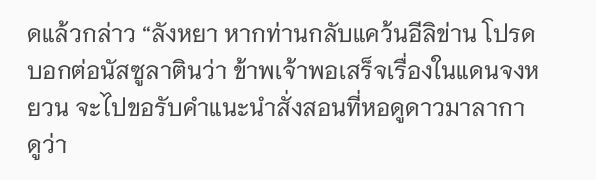ดแล้วกล่าว “ลังหยา หากท่านกลับแคว้นอีลิข่าน โปรดบอกต่อนัสซูลาตินว่า ข้าพเจ้าพอเสร็จเรื่องในแดนจงหยวน จะไปขอรับคำแนะนำสั่งสอนที่หอดูดาวมาลากา ดูว่า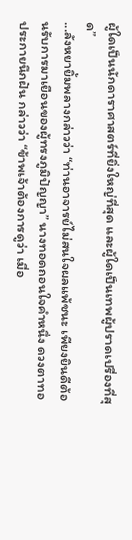ผู้ใดเป็นนักดาราศาสตร์ที่ยิ่งใหญ่ที่สุด และผู้ใดเป็นเทพผู้ปราดเปรื่องที่สุด”
...ลังหยายิ้มพลางกล่าวว่า “ท่านอาจารย์ไม่สนใจผลแพ้ชนะ เพียงยินดีต้อนรับการมาเยือนของผู้ทรงภูมิปัญญา” นางทอดถอนใจคำหนึ่ง ดวงตาทอประกายนึกฝัน กล่าวว่า “ข้าพเจ้าต้องการดูว่า เมื่อ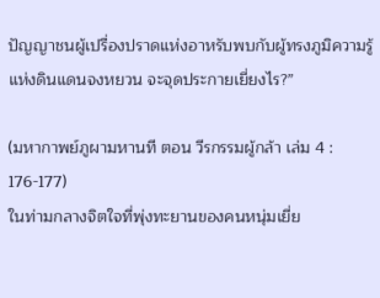ปัญญาชนผู้เปรื่องปราดแห่งอาหรับพบกับผู้ทรงภูมิความรู้แห่งดินแดนจงหยวน จะจุดประกายเยี่ยงไร?”

(มหากาพย์ภูผามหานที ตอน วีรกรรมผู้กล้า เล่ม 4 : 176-177)
ในท่ามกลางจิตใจที่พุ่งทะยานของคนหนุ่มเยี่ย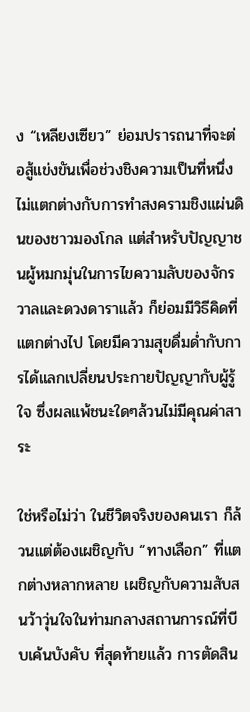ง “เหลียงเซียว” ย่อมปรารถนาที่จะต่อสู้แข่งขันเพื่อช่วงชิงความเป็นที่หนึ่ง ไม่แตกต่างกับการทำสงครามชิงแผ่นดินของชาวมองโกล แต่สำหรับปัญญาชนผู้หมกมุ่นในการไขความลับของจักรวาลและดวงดาราแล้ว ก็ย่อมมีวิธีคิดที่แตกต่างไป โดยมีความสุขดื่มด่ำกับการได้แลกเปลี่ยนประกายปัญญากับผู้รู้ใจ ซึ่งผลแพ้ชนะใดๆล้วนไม่มีคุณค่าสาระ

ใช่หรือไม่ว่า ในชีวิตจริงของคนเรา ก็ล้วนแต่ต้องเผชิญกับ “ทางเลือก” ที่แตกต่างหลากหลาย เผชิญกับความสับสนว้าวุ่นใจในท่ามกลางสถานการณ์ที่บีบเค้นบังคับ ที่สุดท้ายแล้ว การตัดสิน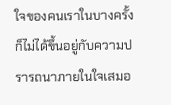ใจของคนเราในบางครั้งก็ไม่ได้ขึ้นอยู่กับความปรารถนาภายในใจเสมอ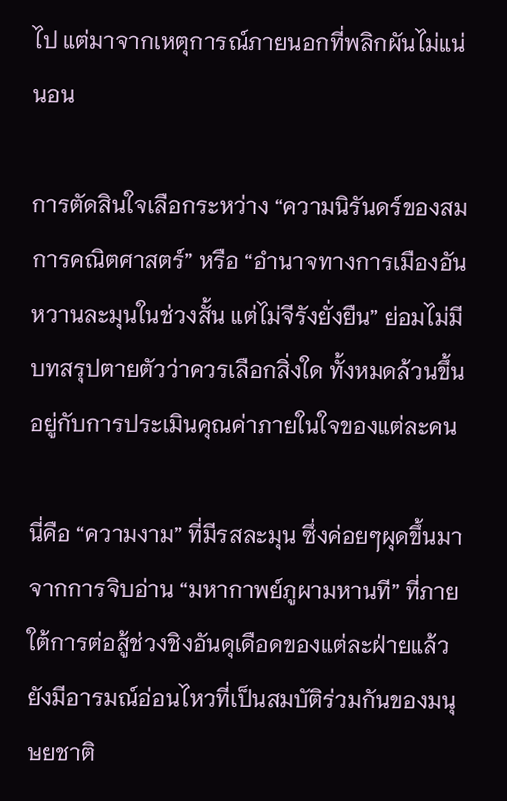ไป แต่มาจากเหตุการณ์ภายนอกที่พลิกผันไม่แน่นอน

การตัดสินใจเลือกระหว่าง “ความนิรันดร์ของสมการคณิตศาสตร์” หรือ “อำนาจทางการเมืองอันหวานละมุนในช่วงสั้น แต่ไม่จีรังยั่งยืน” ย่อมไม่มีบทสรุปตายตัวว่าควรเลือกสิ่งใด ทั้งหมดล้วนขึ้นอยู่กับการประเมินคุณค่าภายในใจของแต่ละคน

นี่คือ “ความงาม” ที่มีรสละมุน ซึ่งค่อยๆผุดขึ้นมาจากการจิบอ่าน “มหากาพย์ภูผามหานที” ที่ภายใต้การต่อสู้ช่วงชิงอันดุเดือดของแต่ละฝ่ายแล้ว ยังมีอารมณ์อ่อนไหวที่เป็นสมบัติร่วมกันของมนุษยชาติ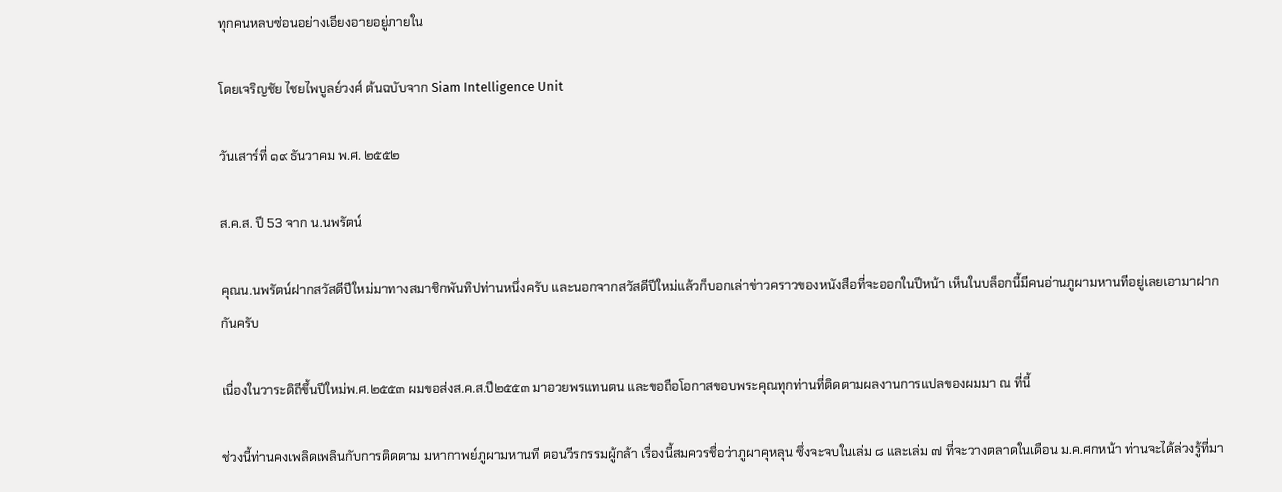ทุกคนหลบซ่อนอย่างเอียงอายอยู่ภายใน

โดยเจริญชัย ไชยไพบูลย์วงศ์ ต้นฉบับจาก Siam Intelligence Unit

วันเสาร์ที่ ๑๙ ธันวาคม พ.ศ. ๒๕๕๒

ส.ค.ส. ปี 53 จาก น.นพรัตน์

คุณน.นพรัตน์ฝากสวัสดีปีใหม่มาทางสมาชิกพันทิปท่านหนึ่งครับ และนอกจากสวัสดีปีใหม่แล้วก็บอกเล่าข่าวคราวของหนังสือที่จะออกในปีหน้า เห็นในบล็อกนี้มีคนอ่านภูผามหานทีอยู่เลยเอามาฝากกันครับ

เนื่องในวาระดิถีขึ้นปีใหม่พ.ศ.๒๕๕๓ ผมขอส่งส.ค.ส.ปี๒๕๕๓ มาอวยพรแทนตน และขอถือโอกาสขอบพระคุณทุกท่านที่ติดตามผลงานการแปลของผมมา ณ ที่นี้

ช่วงนี้ท่านคงเพลิดเพลินกับการติดตาม มหากาพย์ภูผามหานที ตอนวีรกรรมผู้กล้า เรื่องนี้สมควรชื่อว่าภูผาคุหลุน ซึ่งจะจบในเล่ม ๘ และเล่ม ๗ ที่จะวางตลาดในเดือน ม.ค.ศกหน้า ท่านจะได้ล่วงรู้ที่มา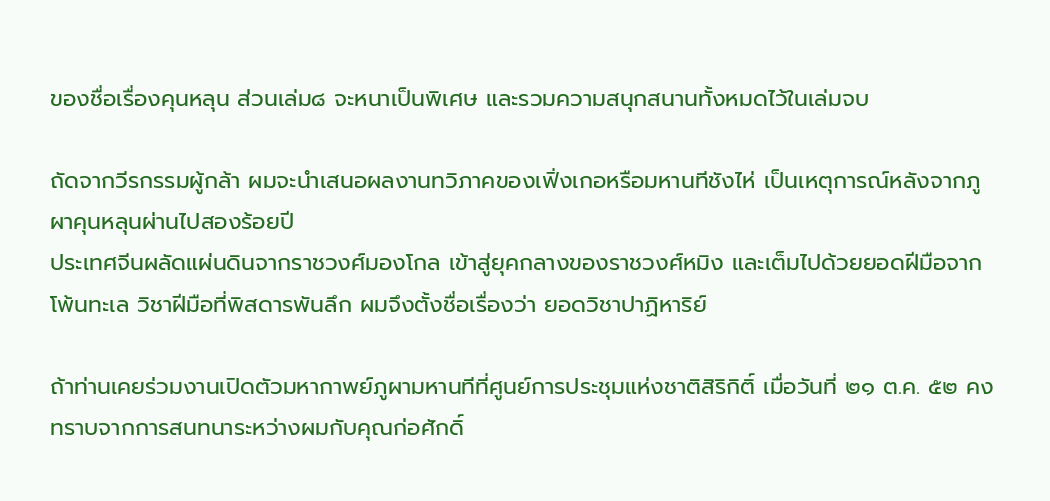ของชื่อเรื่องคุนหลุน ส่วนเล่ม๘ จะหนาเป็นพิเศษ และรวมความสนุกสนานทั้งหมดไว้ในเล่มจบ

ถัดจากวีรกรรมผู้กล้า ผมจะนำเสนอผลงานทวิภาคของเฟิ่งเกอหรือมหานทีชังไห่ เป็นเหตุการณ์หลังจากภูผาคุนหลุนผ่านไปสองร้อยปี
ประเทศจีนผลัดแผ่นดินจากราชวงศ์มองโกล เข้าสู่ยุคกลางของราชวงศ์หมิง และเต็มไปด้วยยอดฝีมือจากโพ้นทะเล วิชาฝีมือที่พิสดารพันลึก ผมจึงตั้งชื่อเรื่องว่า ยอดวิชาปาฏิหาริย์

ถ้าท่านเคยร่วมงานเปิดตัวมหากาพย์ภูผามหานทีที่ศูนย์การประชุมแห่งชาติสิริกิติ์ เมื่อวันที่ ๒๑ ต.ค. ๕๒ คงทราบจากการสนทนาระหว่างผมกับคุณก่อศักดิ์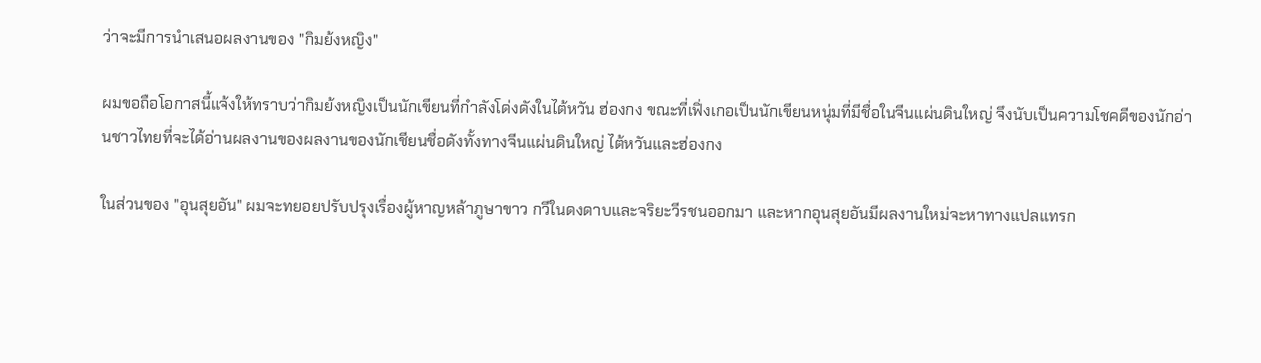ว่าจะมีการนำเสนอผลงานของ "กิมย้งหญิง"

ผมขอถือโอกาสนี้แจ้งให้ทราบว่ากิมย้งหญิงเป็นนักเขียนที่กำลังโด่งดังในไต้หวัน ฮ่องกง ขณะที่เฟิ่งเกอเป็นนักเขียนหนุ่มที่มีชื่อในจีนแผ่นดินใหญ่ จึงนับเป็นความโชคดีของนักอ่านชาวไทยที่จะได้อ่านผลงานของผลงานของนักเชียนชื่อดังทั้งทางจีนแผ่นดินใหญ่ ไต้หวันและฮ่องกง

ในส่วนของ "อุนสุยอัน" ผมจะทยอยปรับปรุงเรื่องผู้หาญหล้าภูษาขาว กวีในดงดาบและจริยะวีรชนออกมา และหากอุนสุยอันมีผลงานใหม่จะหาทางแปลแทรก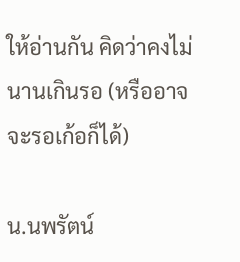ให้อ่านกัน คิดว่าคงไม่นานเกินรอ (หรืออาจจะรอเก้อก็ได้)

น.นพรัตน์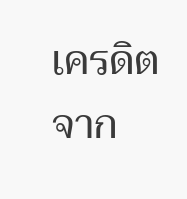เครดิตจาก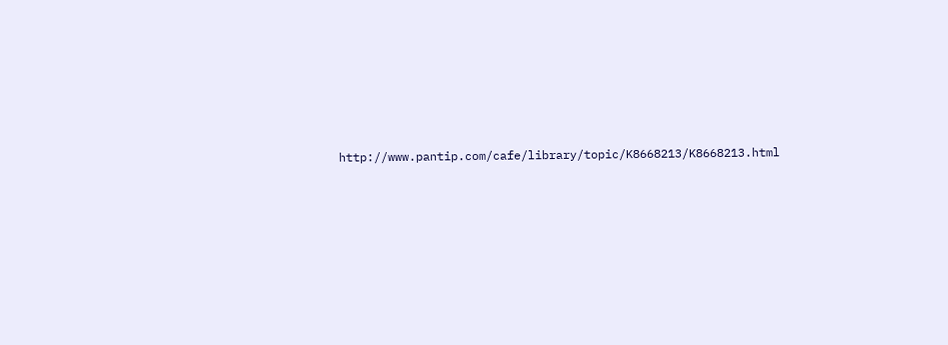http://www.pantip.com/cafe/library/topic/K8668213/K8668213.html